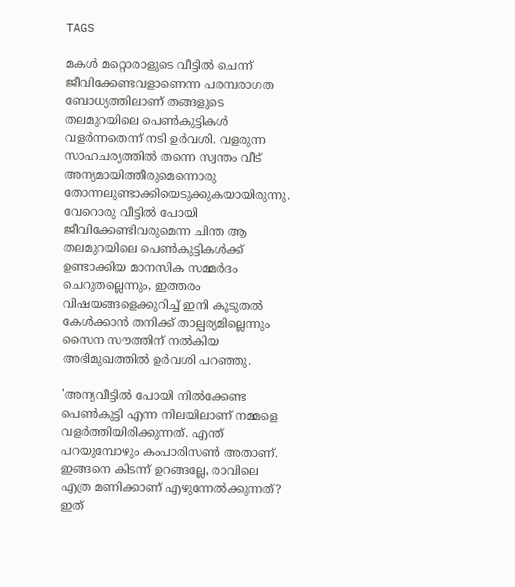TAGS

മകൾ മറ്റൊരാളുടെ വീട്ടിൽ ചെന്ന് ജീവിക്കേണ്ടവളാണെന്ന പരമ്പരാഗത ബോധ്യത്തിലാണ് തങ്ങളുടെ തലമുറയിലെ പെൺകുട്ടികൾ വളർന്നതെന്ന് നടി ഉർവശി. വളരുന്ന സാഹചര്യത്തിൽ തന്നെ സ്വന്തം വീട് അന്യമായിത്തീരുമെന്നൊരു തോന്നലുണ്ടാക്കിയെടുക്കുകയായിരുന്നു. വേറൊരു വീട്ടിൽ പോയി ജീവിക്കേണ്ടിവരുമെന്ന ചിന്ത ആ തലമുറയിലെ പെൺകുട്ടികൾക്ക് ഉണ്ടാക്കിയ മാനസിക സമ്മർദം ചെറുതല്ലെന്നും, ഇത്തരം വിഷയങ്ങളെക്കുറിച്ച് ഇനി കൂടുതൽ കേൾക്കാൻ തനിക്ക് താല്പര്യമില്ലെന്നും സൈന സൗത്തിന് നല്‍കിയ അഭിമുഖത്തില്‍ ഉര്‍വശി പറഞ്ഞു.

'അന്യവീട്ടില്‍ പോയി നില്‍ക്കേണ്ട പെണ്‍കുട്ടി എന്ന നിലയിലാണ് നമ്മളെ വളര്‍ത്തിയിരിക്കുന്നത്. എന്ത് പറയുമ്പോഴും കംപാരിസണ്‍ അതാണ്. ഇങ്ങനെ കിടന്ന് ഉറങ്ങല്ലേ, രാവിലെ എത്ര മണിക്കാണ് എഴുന്നേല്‍ക്കുന്നത്? ഇത്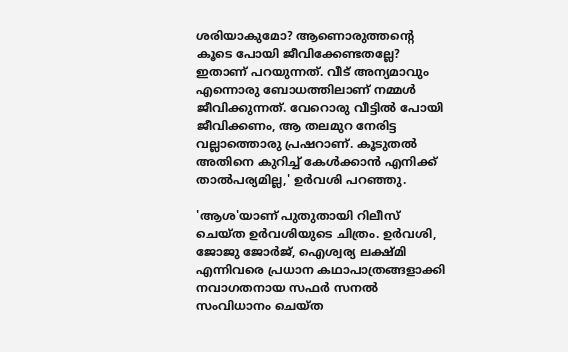ശരിയാകുമോ? ആണൊരുത്തന്‍റെ കൂടെ പോയി ജീവിക്കേണ്ടതല്ലേ? ഇതാണ് പറയുന്നത്. വീട് അന്യമാവും എന്നൊരു ബോധത്തിലാണ് നമ്മള്‍ ജീവിക്കുന്നത്. വേറൊരു വീട്ടില്‍ പോയി ജീവിക്കണം, ആ തലമുറ നേരിട്ട വല്ലാത്തൊരു പ്രഷറാണ്. കൂടുതല്‍ അതിനെ കുറിച്ച് കേള്‍ക്കാന്‍ എനിക്ക് താല്‍പര്യമില്ല,' ഉര്‍വശി പറഞ്ഞു.

'ആശ'യാണ് പുതുതായി റിലീസ് ചെയ്ത ഉര്‍വശിയുടെ ചിത്രം. ഉർവശി, ജോജു ജോർജ്, ഐശ്വര്യ ലക്ഷ്മി എന്നിവരെ പ്രധാന കഥാപാത്രങ്ങളാക്കി നവാഗതനായ സഫർ സനൽ സംവിധാനം ചെയ്ത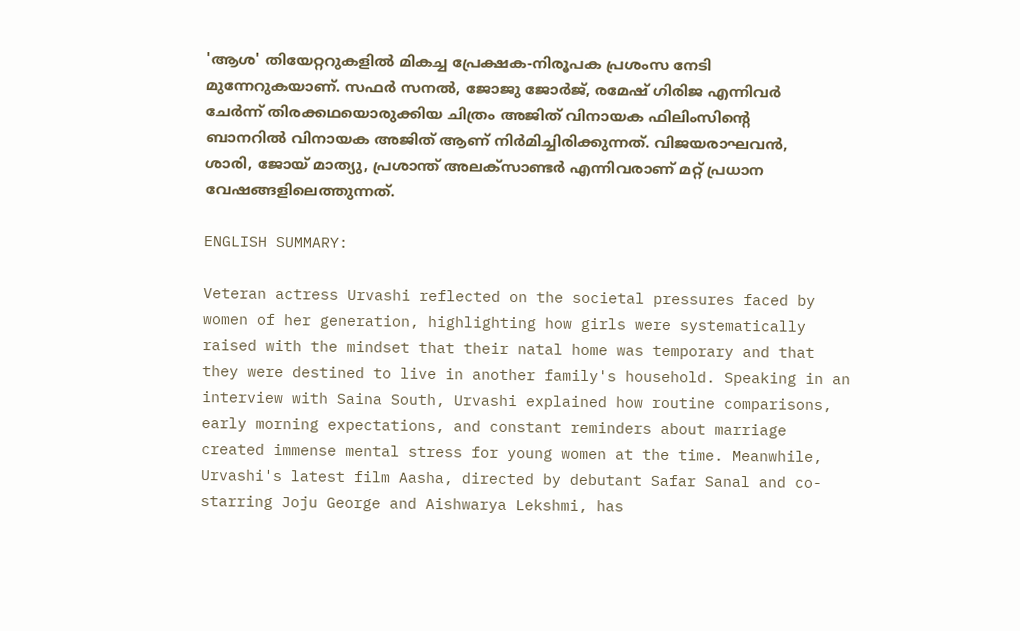'ആശ' തിയേറ്ററുകളിൽ മികച്ച പ്രേക്ഷക-നിരൂപക പ്രശംസ നേടി മുന്നേറുകയാണ്. സഫർ സനൽ, ജോജു ജോർജ്, രമേഷ് ഗിരിജ എന്നിവർ ചേർന്ന് തിരക്കഥയൊരുക്കിയ ചിത്രം അജിത് വിനായക ഫിലിംസിന്റെ ബാനറിൽ വിനായക അജിത് ആണ് നിർമിച്ചിരിക്കുന്നത്. വിജയരാഘവൻ, ശാരി, ജോയ് മാത്യു, പ്രശാന്ത് അലക്‌സാണ്ടർ എന്നിവരാണ് മറ്റ് പ്രധാന വേഷങ്ങളിലെത്തുന്നത്.

ENGLISH SUMMARY:

Veteran actress Urvashi reflected on the societal pressures faced by women of her generation, highlighting how girls were systematically raised with the mindset that their natal home was temporary and that they were destined to live in another family's household. Speaking in an interview with Saina South, Urvashi explained how routine comparisons, early morning expectations, and constant reminders about marriage created immense mental stress for young women at the time. Meanwhile, Urvashi's latest film Aasha, directed by debutant Safar Sanal and co-starring Joju George and Aishwarya Lekshmi, has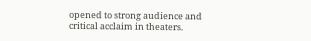opened to strong audience and critical acclaim in theaters.